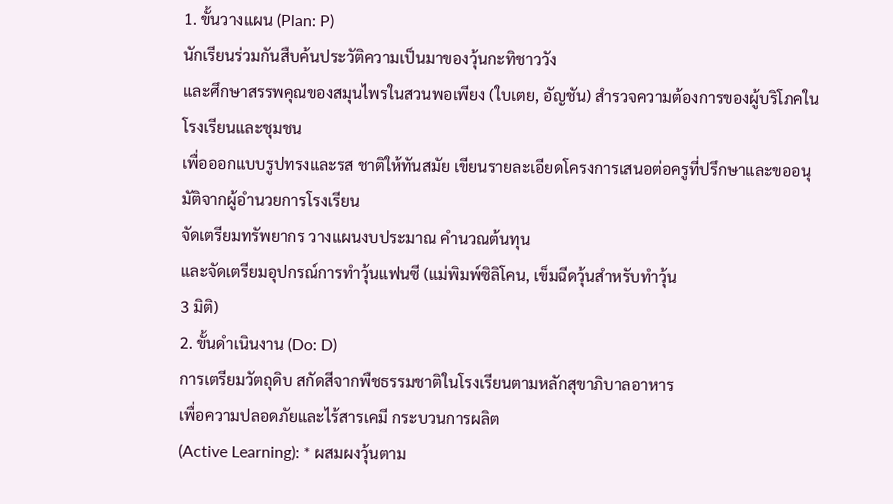1. ขั้นวางแผน (Plan: P)
นักเรียนร่วมกันสืบค้นประวัติความเป็นมาของวุ้นกะทิชาววัง
และศึกษาสรรพคุณของสมุนไพรในสวนพอเพียง (ใบเตย, อัญชัน) สำรวจความต้องการของผู้บริโภคในโรงเรียนและชุมชน
เพื่อออกแบบรูปทรงและรส ชาติให้ทันสมัย เขียนรายละเอียดโครงการเสนอต่อครูที่ปรึกษาและขออนุมัติจากผู้อำนวยการโรงเรียน
จัดเตรียมทรัพยากร วางแผนงบประมาณ คำนวณต้นทุน
และจัดเตรียมอุปกรณ์การทำวุ้นแฟนซี (แม่พิมพ์ซิลิโคน, เข็มฉีดวุ้นสำหรับทำวุ้น
3 มิติ)
2. ขั้นดำเนินงาน (Do: D)
การเตรียมวัตถุดิบ สกัดสีจากพืชธรรมชาติในโรงเรียนตามหลักสุขาภิบาลอาหาร
เพื่อความปลอดภัยและไร้สารเคมี กระบวนการผลิต
(Active Learning): * ผสมผงวุ้นตาม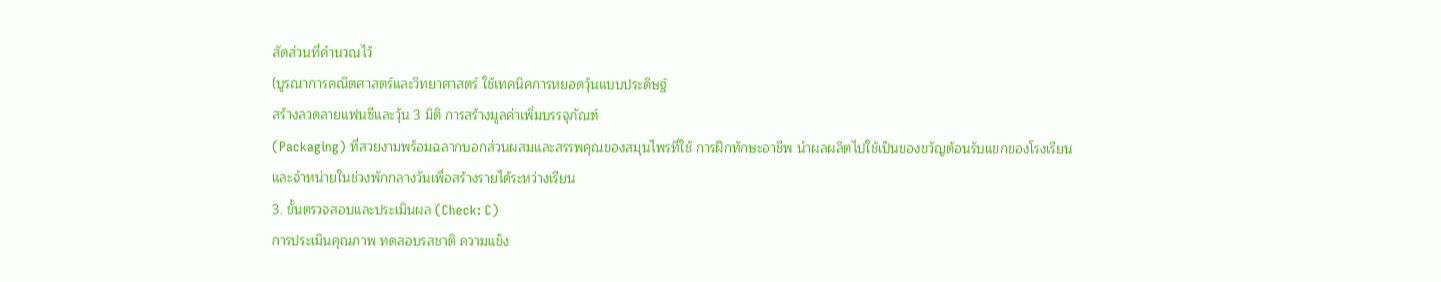สัดส่วนที่คำนวณไว้
(บูรณาการคณิตศาสตร์และวิทยาศาสตร์ ใช้เทคนิคการหยอดวุ้นแบบประดิษฐ์
สร้างลวดลายแฟนซีและวุ้น 3 มิติ การสร้างมูลค่าเพิ่มบรรจุภัณฑ์
(Packaging) ที่สวยงามพร้อมฉลากบอกส่วนผสมและสรรพคุณของสมุนไพรที่ใช้ การฝึกทักษะอาชีพ นำผลผลิตไปใช้เป็นของขวัญต้อนรับแขกของโรงเรียน
และจำหน่ายในช่วงพักกลางวันเพื่อสร้างรายได้ระหว่างเรียน
3. ขั้นตรวจสอบและประเมินผล (Check: C)
การประเมินคุณภาพ ทดสอบรสชาติ ความแข็ง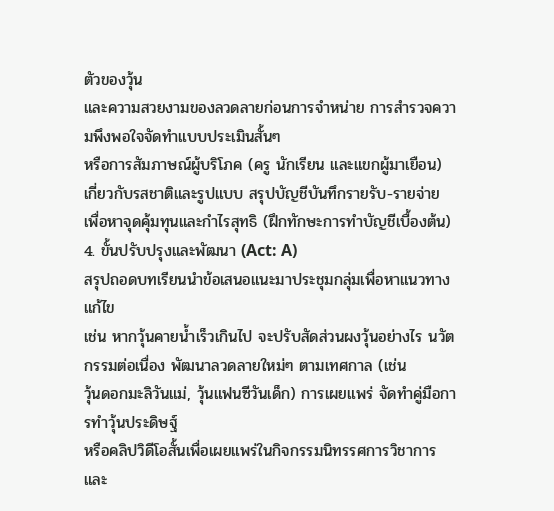ตัวของวุ้น
และความสวยงามของลวดลายก่อนการจำหน่าย การสำรวจความพึงพอใจจัดทำแบบประเมินสั้นๆ
หรือการสัมภาษณ์ผู้บริโภค (ครู นักเรียน และแขกผู้มาเยือน)
เกี่ยวกับรสชาติและรูปแบบ สรุปบัญชีบันทึกรายรับ-รายจ่าย
เพื่อหาจุดคุ้มทุนและกำไรสุทธิ (ฝึกทักษะการทำบัญชีเบื้องต้น)
4. ขั้นปรับปรุงและพัฒนา (Act: A)
สรุปถอดบทเรียนนำข้อเสนอแนะมาประชุมกลุ่มเพื่อหาแนวทางแก้ไข
เช่น หากวุ้นคายน้ำเร็วเกินไป จะปรับสัดส่วนผงวุ้นอย่างไร นวัตกรรมต่อเนื่อง พัฒนาลวดลายใหม่ๆ ตามเทศกาล (เช่น
วุ้นดอกมะลิวันแม่, วุ้นแฟนซีวันเด็ก) การเผยแพร่ จัดทำคู่มือการทำวุ้นประดิษฐ์
หรือคลิปวิดีโอสั้นเพื่อเผยแพร่ในกิจกรรมนิทรรศการวิชาการและ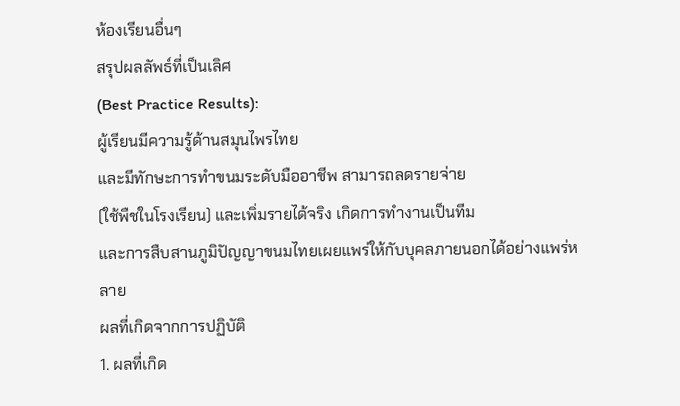ห้องเรียนอื่นๆ
สรุปผลลัพธ์ที่เป็นเลิศ
(Best Practice Results):
ผู้เรียนมีความรู้ด้านสมุนไพรไทย
และมีทักษะการทำขนมระดับมืออาชีพ สามารถลดรายจ่าย
(ใช้พืชในโรงเรียน) และเพิ่มรายได้จริง เกิดการทำงานเป็นทีม
และการสืบสานภูมิปัญญาขนมไทยเผยแพร่ให้กับบุคลภายนอกได้อย่างแพร่หลาย
ผลที่เกิดจากการปฏิบัติ
1. ผลที่เกิด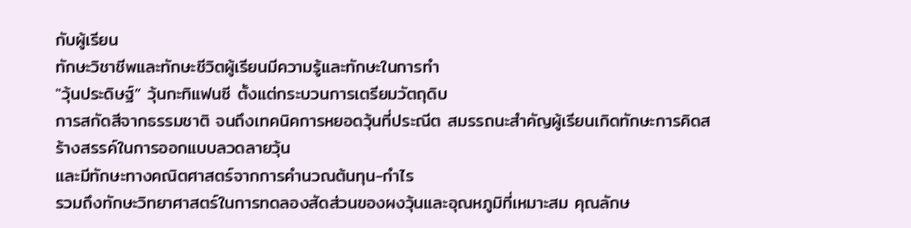กับผู้เรียน
ทักษะวิชาชีพและทักษะชีวิตผู้เรียนมีความรู้และทักษะในการทำ
"วุ้นประดิษฐ์” วุ้นกะทิแฟนซี ตั้งแต่กระบวนการเตรียมวัตถุดิบ
การสกัดสีจากธรรมชาติ จนถึงเทคนิคการหยอดวุ้นที่ประณีต สมรรถนะสำคัญผู้เรียนเกิดทักษะการคิดสร้างสรรค์ในการออกแบบลวดลายวุ้น
และมีทักษะทางคณิตศาสตร์จากการคำนวณต้นทุน-กำไร
รวมถึงทักษะวิทยาศาสตร์ในการทดลองสัดส่วนของผงวุ้นและอุณหภูมิที่เหมาะสม คุณลักษ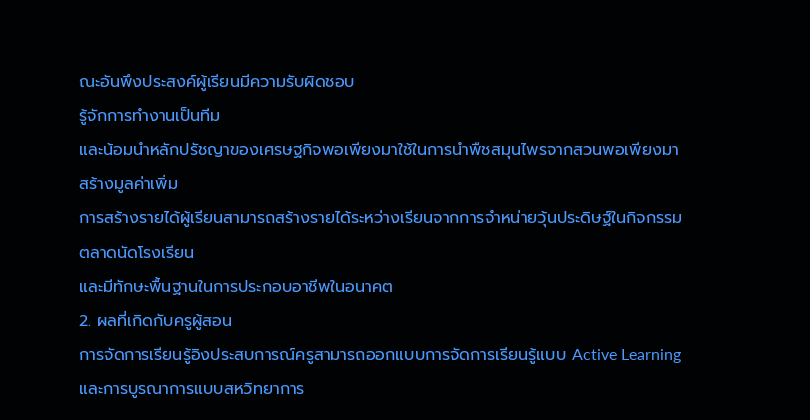ณะอันพึงประสงค์ผู้เรียนมีความรับผิดชอบ
รู้จักการทำงานเป็นทีม
และน้อมนำหลักปรัชญาของเศรษฐกิจพอเพียงมาใช้ในการนำพืชสมุนไพรจากสวนพอเพียงมาสร้างมูลค่าเพิ่ม
การสร้างรายได้ผู้เรียนสามารถสร้างรายได้ระหว่างเรียนจากการจำหน่ายวุ้นประดิษฐ์ในกิจกรรมตลาดนัดโรงเรียน
และมีทักษะพื้นฐานในการประกอบอาชีพในอนาคต
2. ผลที่เกิดกับครูผู้สอน
การจัดการเรียนรู้อิงประสบการณ์ครูสามารถออกแบบการจัดการเรียนรู้แบบ Active Learning และการบูรณาการแบบสหวิทยาการ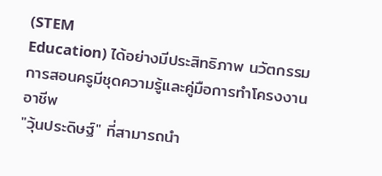(STEM
Education) ได้อย่างมีประสิทธิภาพ นวัตกรรมการสอนครูมีชุดความรู้และคู่มือการทำโครงงานอาชีพ
"วุ้นประดิษฐ์" ที่สามารถนำ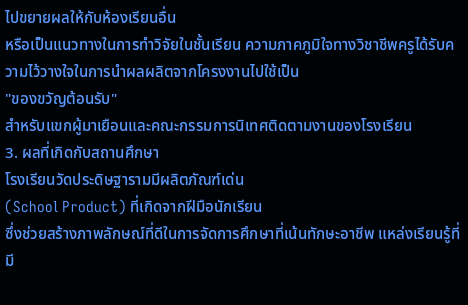ไปขยายผลให้กับห้องเรียนอื่น
หรือเป็นแนวทางในการทำวิจัยในชั้นเรียน ความภาคภูมิใจทางวิชาชีพครูได้รับความไว้วางใจในการนำผลผลิตจากโครงงานไปใช้เป็น
"ของขวัญต้อนรับ"
สำหรับแขกผู้มาเยือนและคณะกรรมการนิเทศติดตามงานของโรงเรียน
3. ผลที่เกิดกับสถานศึกษา
โรงเรียนวัดประดิษฐารามมีผลิตภัณฑ์เด่น
(School Product) ที่เกิดจากฝีมือนักเรียน
ซึ่งช่วยสร้างภาพลักษณ์ที่ดีในการจัดการศึกษาที่เน้นทักษะอาชีพ แหล่งเรียนรู้ที่มี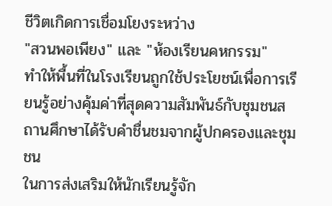ชีวิตเกิดการเชื่อมโยงระหว่าง
"สวนพอเพียง" และ "ห้องเรียนคหกรรม"
ทำให้พื้นที่ในโรงเรียนถูกใช้ประโยชน์เพื่อการเรียนรู้อย่างคุ้มค่าที่สุดความสัมพันธ์กับชุมชนสถานศึกษาได้รับคำชื่นชมจากผู้ปกครองและชุมชน
ในการส่งเสริมให้นักเรียนรู้จัก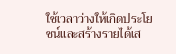ใช้เวลาว่างให้เกิดประโยชน์และสร้างรายได้เส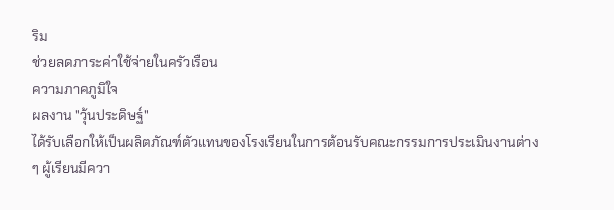ริม
ช่วยลดภาระค่าใช้จ่ายในครัวเรือน
ความภาคภูมิใจ
ผลงาน "วุ้นประดิษฐ์"
ได้รับเลือกให้เป็นผลิตภัณฑ์ตัวแทนของโรงเรียนในการต้อนรับคณะกรรมการประเมินงานต่าง
ๆ ผู้เรียนมีควา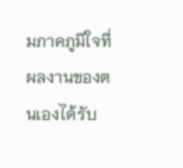มภาคภูมิใจที่ผลงานของตนเองได้รับ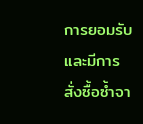การยอมรับและมีการสั่งซื้อซ้ำจา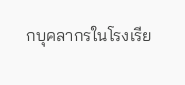กบุคลากรในโรงเรีย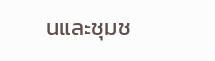นและชุมช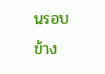นรอบข้าง